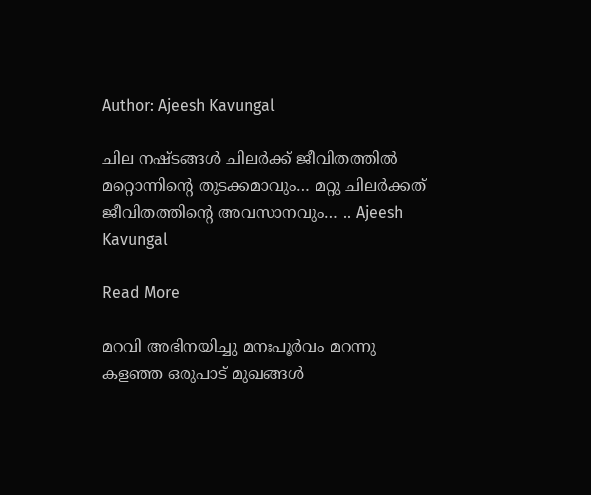Author: Ajeesh Kavungal

ചില നഷ്ടങ്ങൾ ചിലർക്ക് ജീവിതത്തിൽ മറ്റൊന്നിന്റെ തുടക്കമാവും… മറ്റു ചിലർക്കത് ജീവിതത്തിന്റെ അവസാനവും… .. Ajeesh Kavungal

Read More

മറവി അഭിനയിച്ചു മനഃപൂർവം മറന്നു കളഞ്ഞ ഒരുപാട് മുഖങ്ങൾ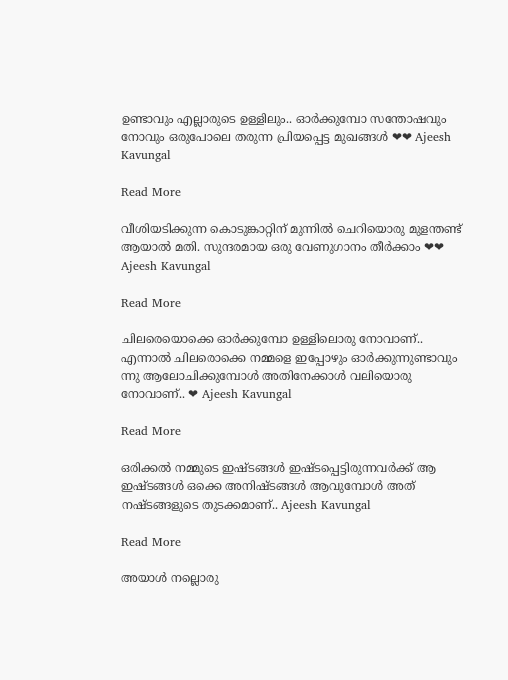ഉണ്ടാവും എല്ലാരുടെ ഉള്ളിലും.. ഓർക്കുമ്പോ സന്തോഷവും നോവും ഒരുപോലെ തരുന്ന പ്രിയപ്പെട്ട മുഖങ്ങൾ ❤❤ Ajeesh Kavungal

Read More

വീശിയടിക്കുന്ന കൊടുങ്കാറ്റിന് മുന്നിൽ ചെറിയൊരു മുളന്തണ്ട് ആയാൽ മതി. സുന്ദരമായ ഒരു വേണുഗാനം തീർക്കാം ❤❤ Ajeesh Kavungal

Read More

ചിലരെയൊക്കെ ഓർക്കുമ്പോ ഉള്ളിലൊരു നോവാണ്.. എന്നാൽ ചിലരൊക്കെ നമ്മളെ ഇപ്പോഴും ഓർക്കുന്നുണ്ടാവും ന്നു ആലോചിക്കുമ്പോൾ അതിനേക്കാൾ വലിയൊരു നോവാണ്.. ❤ Ajeesh Kavungal

Read More

ഒരിക്കൽ നമ്മുടെ ഇഷ്ടങ്ങൾ ഇഷ്ടപ്പെട്ടിരുന്നവർക്ക് ആ ഇഷ്ടങ്ങൾ ഒക്കെ അനിഷ്ടങ്ങൾ ആവുമ്പോൾ അത് നഷ്ടങ്ങളുടെ തുടക്കമാണ്.. Ajeesh Kavungal

Read More

അയാൾ നല്ലൊരു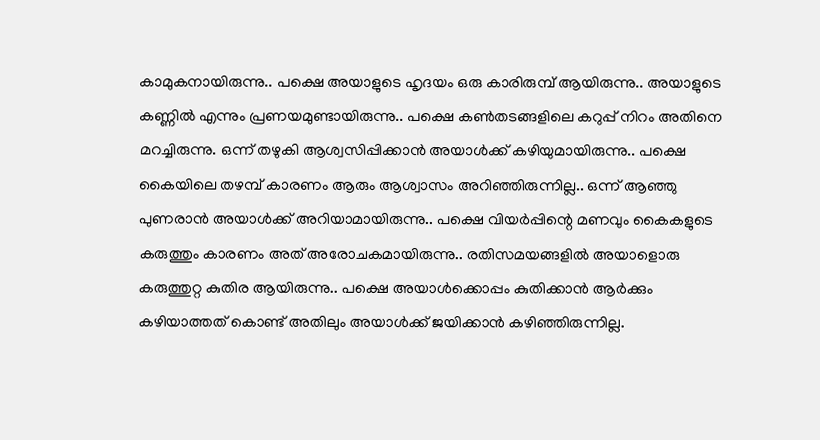കാമുകനായിരുന്നു.. പക്ഷെ അയാളുടെ ഹൃദയം ഒരു കാരിരുമ്പ് ആയിരുന്നു.. അയാളുടെ കണ്ണിൽ എന്നും പ്രണയമുണ്ടായിരുന്നു.. പക്ഷെ കൺതടങ്ങളിലെ കറുപ്പ് നിറം അതിനെ മറച്ചിരുന്നു. ഒന്ന് തഴുകി ആശ്വസിപ്പിക്കാൻ അയാൾക്ക് കഴിയുമായിരുന്നു.. പക്ഷെ കൈയിലെ തഴമ്പ് കാരണം ആരും ആശ്വാസം അറിഞ്ഞിരുന്നില്ല.. ഒന്ന് ആഞ്ഞു പുണരാൻ അയാൾക്ക് അറിയാമായിരുന്നു.. പക്ഷെ വിയർപ്പിന്റെ മണവും കൈകളുടെ കരുത്തും കാരണം അത് അരോചകമായിരുന്നു.. രതിസമയങ്ങളിൽ അയാളൊരു കരുത്തുറ്റ കുതിര ആയിരുന്നു.. പക്ഷെ അയാൾക്കൊപ്പം കുതിക്കാൻ ആർക്കും കഴിയാത്തത് കൊണ്ട് അതിലും അയാൾക്ക് ജയിക്കാൻ കഴിഞ്ഞിരുന്നില്ല.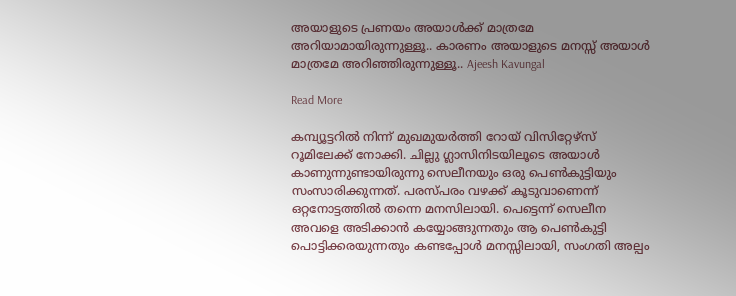അയാളുടെ പ്രണയം അയാൾക്ക് മാത്രമേ അറിയാമായിരുന്നുള്ളൂ.. കാരണം അയാളുടെ മനസ്സ് അയാൾ മാത്രമേ അറിഞ്ഞിരുന്നുള്ളൂ.. Ajeesh Kavungal

Read More

കമ്പ്യൂട്ടറിൽ നിന്ന് മുഖമുയർത്തി റോയ് വിസിറ്റേഴ്സ് റൂമിലേക്ക് നോക്കി. ചില്ലു ഗ്ലാസിനിടയിലൂടെ അയാൾ കാണുന്നുണ്ടായിരുന്നു സെലീനയും ഒരു പെൺകുട്ടിയും സംസാരിക്കുന്നത്. പരസ്പരം വഴക്ക് കൂടുവാണെന്ന് ഒറ്റനോട്ടത്തിൽ തന്നെ മനസിലായി. പെട്ടെന്ന് സെലീന അവളെ അടിക്കാൻ കയ്യോങ്ങുന്നതും ആ പെൺകുട്ടി പൊട്ടിക്കരയുന്നതും കണ്ടപ്പോൾ മനസ്സിലായി, സംഗതി അല്പം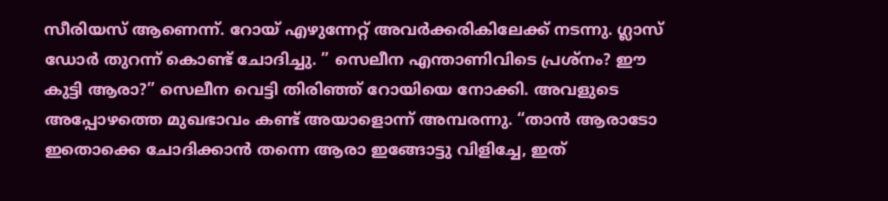സീരിയസ് ആണെന്ന്. റോയ് എഴുന്നേറ്റ് അവർക്കരികിലേക്ക് നടന്നു. ഗ്ലാസ് ഡോർ തുറന്ന് കൊണ്ട് ചോദിച്ചു. ” സെലീന എന്താണിവിടെ പ്രശ്നം? ഈ കുട്ടി ആരാ?” സെലീന വെട്ടി തിരിഞ്ഞ് റോയിയെ നോക്കി. അവളുടെ അപ്പോഴത്തെ മുഖഭാവം കണ്ട് അയാളൊന്ന് അമ്പരന്നു. “താൻ ആരാടോ ഇതൊക്കെ ചോദിക്കാൻ തന്നെ ആരാ ഇങ്ങോട്ടു വിളിച്ചേ, ഇത്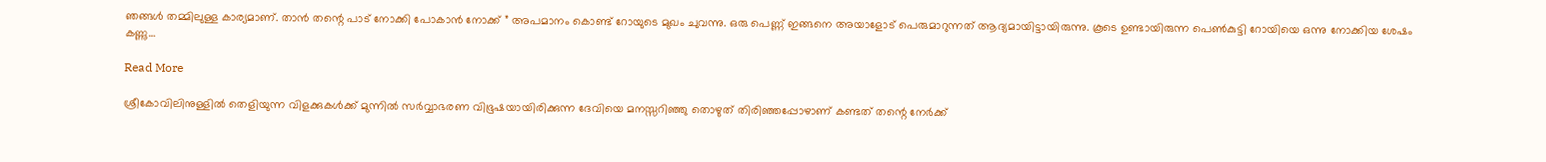ഞങ്ങൾ തമ്മിലുള്ള കാര്യമാണ്. താൻ തന്റെ പാട് നോക്കി പോകാൻ നോക്ക് ” അപമാനം കൊണ്ട് റോയുടെ മുഖം ചുവന്നു. ഒരു പെണ്ണ് ഇങ്ങനെ അയാളോട് പെരുമാറുന്നത് ആദ്യമായിട്ടായിരുന്നു. കൂടെ ഉണ്ടായിരുന്ന പെൺകുട്ടി റോയിയെ ഒന്നു നോക്കിയ ശേഷം കണ്ണു…

Read More

ശ്രീകോവിലിനുള്ളിൽ തെളിയുന്ന വിളക്കുകൾക്ക് മുന്നിൽ സർവ്വാഭരണ വിഭൂഷയായിരിക്കുന്ന ദേവിയെ മനസ്സറിഞ്ഞു തൊഴുത് തിരിഞ്ഞപ്പോഴാണ് കണ്ടത് തന്റെ നേർക്ക്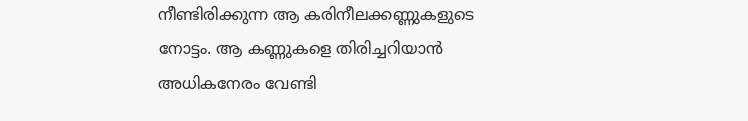നീണ്ടിരിക്കുന്ന ആ കരിനീലക്കണ്ണുകളുടെ നോട്ടം. ആ കണ്ണുകളെ തിരിച്ചറിയാൻ അധികനേരം വേണ്ടി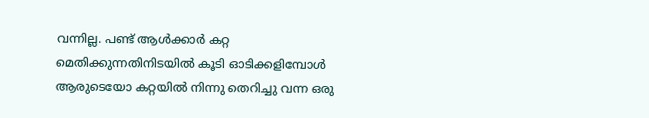വന്നില്ല. പണ്ട് ആൾക്കാർ കറ്റ മെതിക്കുന്നതിനിടയിൽ കൂടി ഓടിക്കളിമ്പോൾ ആരുടെയോ കറ്റയിൽ നിന്നു തെറിച്ചു വന്ന ഒരു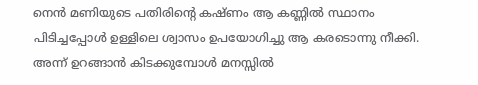നെൻ മണിയുടെ പതിരിന്റെ കഷ്ണം ആ കണ്ണിൽ സ്ഥാനം പിടിച്ചപ്പോൾ ഉള്ളിലെ ശ്വാസം ഉപയോഗിച്ചു ആ കരടൊന്നു നീക്കി. അന്ന് ഉറങ്ങാൻ കിടക്കുമ്പോൾ മനസ്സിൽ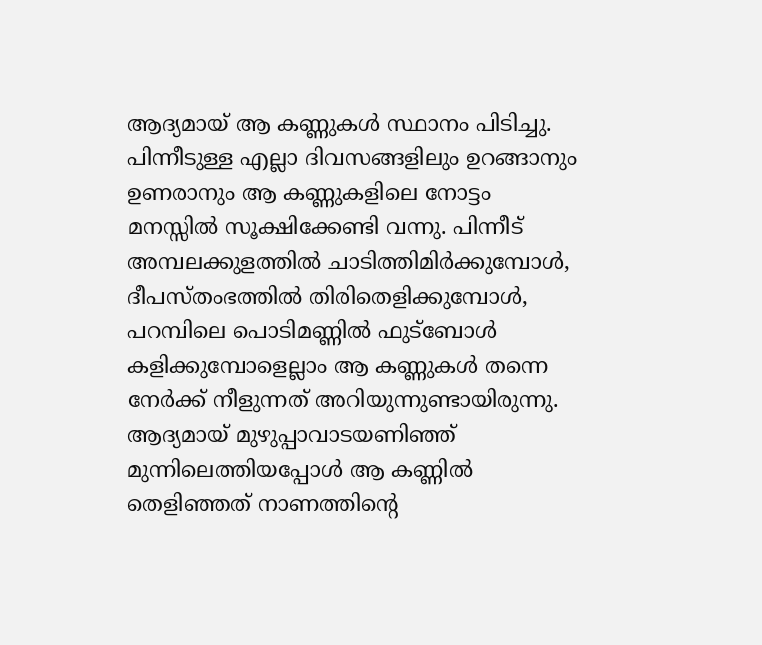ആദ്യമായ് ആ കണ്ണുകൾ സ്ഥാനം പിടിച്ചു. പിന്നീടുള്ള എല്ലാ ദിവസങ്ങളിലും ഉറങ്ങാനും ഉണരാനും ആ കണ്ണുകളിലെ നോട്ടം മനസ്സിൽ സൂക്ഷിക്കേണ്ടി വന്നു. പിന്നീട് അമ്പലക്കുളത്തിൽ ചാടിത്തിമിർക്കുമ്പോൾ, ദീപസ്തംഭത്തിൽ തിരിതെളിക്കുമ്പോൾ, പറമ്പിലെ പൊടിമണ്ണിൽ ഫുട്ബോൾ കളിക്കുമ്പോളെല്ലാം ആ കണ്ണുകൾ തന്നെ നേർക്ക് നീളുന്നത് അറിയുന്നുണ്ടായിരുന്നു. ആദ്യമായ് മുഴുപ്പാവാടയണിഞ്ഞ് മുന്നിലെത്തിയപ്പോൾ ആ കണ്ണിൽ തെളിഞ്ഞത് നാണത്തിന്റെ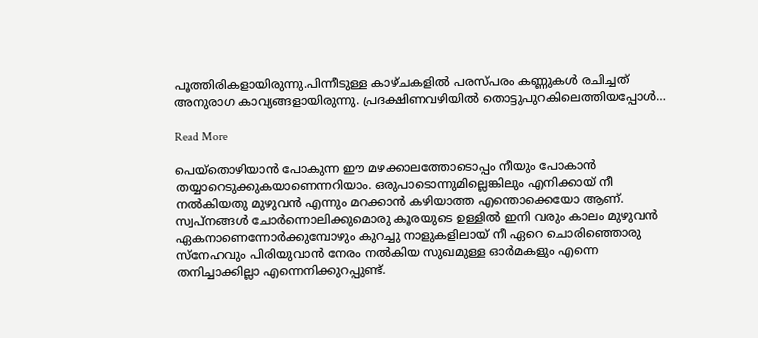പൂത്തിരികളായിരുന്നു.പിന്നീടുള്ള കാഴ്ചകളിൽ പരസ്പരം കണ്ണുകൾ രചിച്ചത് അനുരാഗ കാവ്യങ്ങളായിരുന്നു. പ്രദക്ഷിണവഴിയിൽ തൊട്ടുപുറകിലെത്തിയപ്പോൾ…

Read More

പെയ്തൊഴിയാൻ പോകുന്ന ഈ മഴക്കാലത്തോടൊപ്പം നീയും പോകാൻ തയ്യാറെടുക്കുകയാണെന്നറിയാം. ഒരുപാടൊന്നുമില്ലെങ്കിലും എനിക്കായ് നീ നൽകിയതു മുഴുവൻ എന്നും മറക്കാൻ കഴിയാത്ത എന്തൊക്കെയോ ആണ്. സ്വപ്നങ്ങൾ ചോർന്നൊലിക്കുമൊരു കൂരയുടെ ഉള്ളിൽ ഇനി വരും കാലം മുഴുവൻ ഏകനാണെന്നോർക്കുമ്പോഴും കുറച്ചു നാളുകളിലായ് നീ ഏറെ ചൊരിഞ്ഞൊരു സ്നേഹവും പിരിയുവാൻ നേരം നൽകിയ സുഖമുള്ള ഓർമകളും എന്നെ തനിച്ചാക്കില്ലാ എന്നെനിക്കുറപ്പുണ്ട്.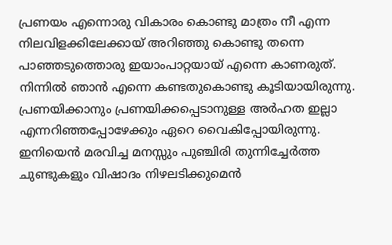പ്രണയം എന്നൊരു വികാരം കൊണ്ടു മാത്രം നീ എന്ന നിലവിളക്കിലേക്കായ് അറിഞ്ഞു കൊണ്ടു തന്നെ പാഞ്ഞടുത്തൊരു ഇയാംപാറ്റയായ് എന്നെ കാണരുത്. നിന്നിൽ ഞാൻ എന്നെ കണ്ടതുകൊണ്ടു കൂടിയായിരുന്നു. പ്രണയിക്കാനും പ്രണയിക്കപ്പെടാനുള്ള അർഹത ഇല്ലാ എന്നറിഞ്ഞപ്പോഴേക്കും ഏറെ വൈകിപ്പോയിരുന്നു. ഇനിയെൻ മരവിച്ച മനസ്സും പുഞ്ചിരി തുന്നിച്ചേർത്ത ചുണ്ടുകളും വിഷാദം നിഴലടിക്കുമെൻ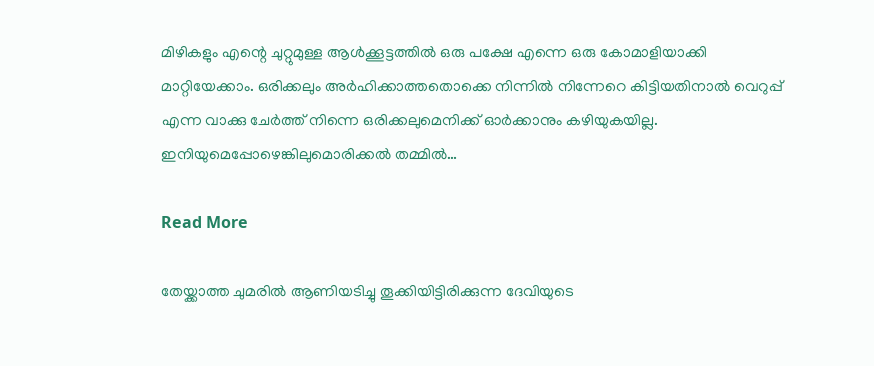മിഴികളും എന്റെ ചുറ്റുമുള്ള ആൾക്കൂട്ടത്തിൽ ഒരു പക്ഷേ എന്നെ ഒരു കോമാളിയാക്കി മാറ്റിയേക്കാം. ഒരിക്കലും അർഹിക്കാത്തതൊക്കെ നിന്നിൽ നിന്നേറെ കിട്ടിയതിനാൽ വെറുപ്പ് എന്ന വാക്കു ചേർത്ത് നിന്നെ ഒരിക്കലുമെനിക്ക് ഓർക്കാനും കഴിയുകയില്ല. ഇനിയുമെപ്പോഴെങ്കിലുമൊരിക്കൽ തമ്മിൽ…

Read More

തേയ്ക്കാത്ത ചുമരില്‍ ആണിയടിച്ചു തൂക്കിയിട്ടിരിക്കുന്ന ദേവിയുടെ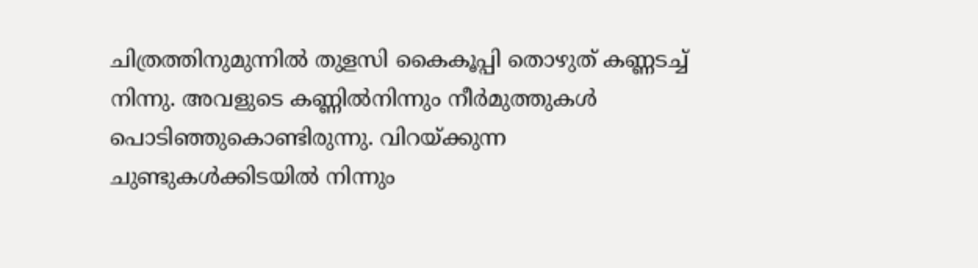ചിത്രത്തിനുമുന്നില്‍ തുളസി കൈകൂപ്പി തൊഴുത്‌ കണ്ണടച്ച് നിന്നു. അവളുടെ കണ്ണില്‍നിന്നും നീര്‍മുത്തുകള്‍ പൊടിഞ്ഞുകൊണ്ടിരുന്നു. വിറയ്ക്കുന്ന ചുണ്ടുകള്‍ക്കിടയില്‍ നിന്നും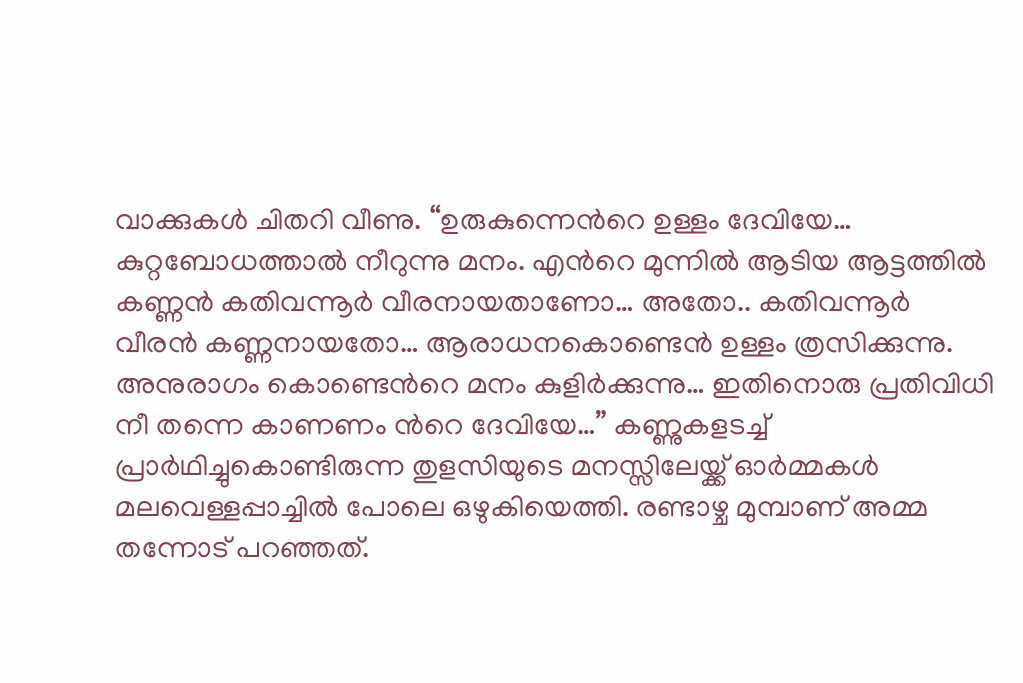വാക്കുകള്‍ ചിതറി വീണു. “ഉരുകുന്നെന്‍റെ ഉള്ളം ദേവിയേ… കുറ്റബോധത്താല്‍ നീറുന്നു മനം. എന്‍റെ മുന്നില്‍ ആടിയ ആട്ടത്തില്‍ കണ്ണന്‍ കതിവന്നൂര്‍ വീരനായതാണോ… അതോ.. കതിവന്നൂര്‍ വീരന്‍ കണ്ണനായതോ… ആരാധനകൊണ്ടെന്‍ ഉള്ളം ത്രസിക്കുന്നു. അനുരാഗം കൊണ്ടെന്‍റെ മനം കുളിര്‍ക്കുന്നു… ഇതിനൊരു പ്രതിവിധി നീ തന്നെ കാണണം ന്‍റെ ദേവിയേ…” കണ്ണുകളടച്ച് പ്രാര്‍ഥിച്ചുകൊണ്ടിരുന്ന തുളസിയുടെ മനസ്സിലേയ്ക്ക് ഓര്‍മ്മകള്‍ മലവെള്ളപ്പാച്ചില്‍ പോലെ ഒഴുകിയെത്തി. രണ്ടാഴ്ച മുമ്പാണ് അമ്മ തന്നോട് പറഞ്ഞത്.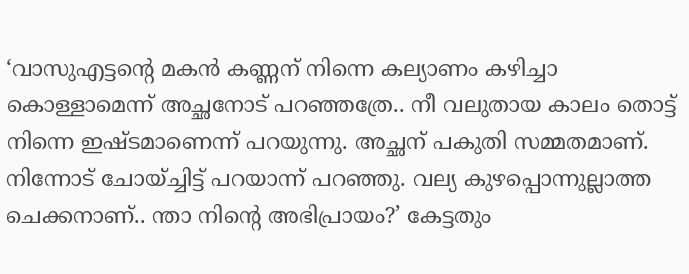‘വാസുഎട്ടന്‍റെ മകന്‍ കണ്ണന് നിന്നെ കല്യാണം കഴിച്ചാ കൊള്ളാമെന്ന് അച്ഛനോട് പറഞ്ഞത്രേ.. നീ വലുതായ കാലം തൊട്ട് നിന്നെ ഇഷ്ടമാണെന്ന് പറയുന്നു. അച്ഛന് പകുതി സമ്മതമാണ്. നിന്നോട് ചോയ്ച്ചിട്ട് പറയാന്ന് പറഞ്ഞു. വല്യ കുഴപ്പൊന്നുല്ലാത്ത ചെക്കനാണ്.. ന്താ നിന്‍റെ അഭിപ്രായം?’ കേട്ടതും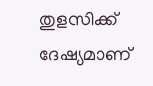തുളസിക്ക് ദേഷ്യമാണ്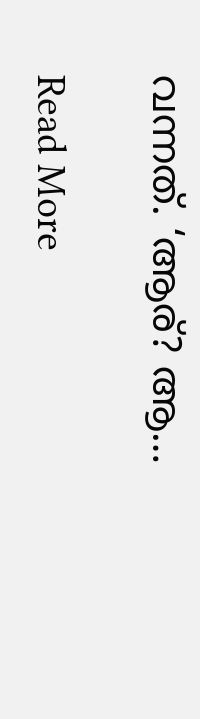വന്നത്. ‘ആര്? ആ…

Read More